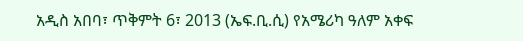አዲስ አበባ፣ ጥቅምት 6፣ 2013 (ኤፍ.ቢ.ሲ) የአሜሪካ ዓለም አቀፍ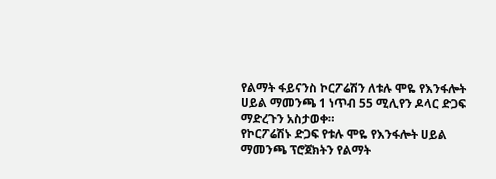የልማት ፋይናንስ ኮርፖሬሽን ለቱሉ ሞዬ የእንፋሎት ሀይል ማመንጫ 1 ነጥብ 55 ሚሊየን ዶላር ድጋፍ ማድረጉን አስታወቀ።
የኮርፖሬሽኑ ድጋፍ የቱሉ ሞዬ የእንፋሎት ሀይል ማመንጫ ፕሮጀክትን የልማት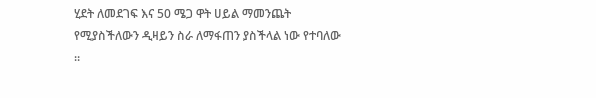ሂደት ለመደገፍ እና 50 ሜጋ ዋት ሀይል ማመንጨት የሚያስችለውን ዲዛይን ስራ ለማፋጠን ያስችላል ነው የተባለው ።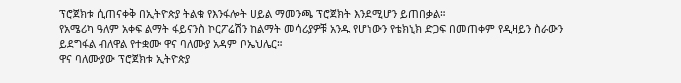ፕሮጀክቱ ሲጠናቀቅ በኢትዮጵያ ትልቁ የእንፋሎት ሀይል ማመንጫ ፕሮጀክት እንደሚሆን ይጠበቃል።
የአሜሪካ ዓለም አቀፍ ልማት ፋይናንስ ኮርፖሬሽን ከልማት መሳሪያዎቹ አንዱ የሆነውን የቴክኒክ ድጋፍ በመጠቀም የዲዛይን ስራውን ይደግፋል ብለዋል የተቋሙ ዋና ባለሙያ አዳም ቦኤህሌር።
ዋና ባለሙያው ፕሮጀክቱ ኢትዮጵያ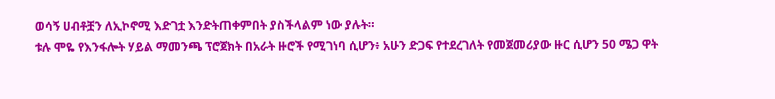ወሳኝ ሀብቶቿን ለኢኮኖሚ እድገቷ እንድትጠቀምበት ያስችላልም ነው ያሉት።
ቱሉ ሞዬ የእንፋሎት ሃይል ማመንጫ ፕሮጀክት በአራት ዙሮች የሚገነባ ሲሆን፥ አሁን ድጋፍ የተደረገለት የመጀመሪያው ዙር ሲሆን 50 ሜጋ ዋት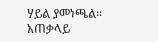ሃይል ያመነጫል፡፡
አጠቃላይ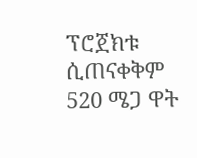ፕሮጀክቱ ሲጠናቀቅም 520 ሜጋ ዋት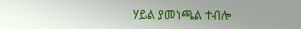ሃይል ያመነጫል ተብሎ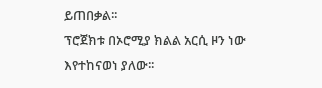ይጠበቃል፡፡
ፕሮጀክቱ በኦሮሚያ ክልል አርሲ ዞን ነው እየተከናወነ ያለው፡፡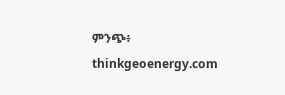ምንጭ፥ thinkgeoenergy.com